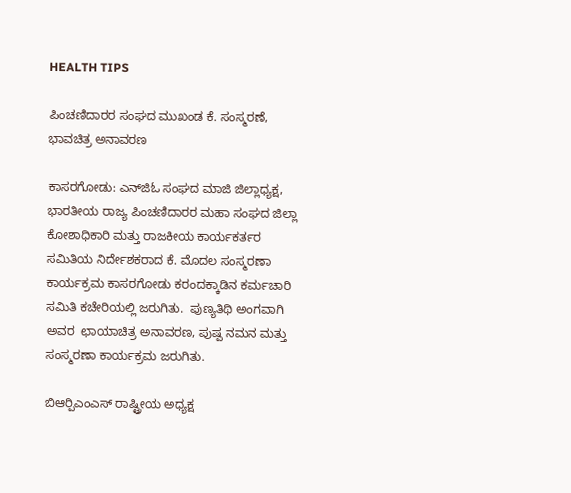HEALTH TIPS

ಪಿಂಚಣಿದಾರರ ಸಂಘದ ಮುಖಂಡ ಕೆ. ಸಂಸ್ಮರಣೆ, ಭಾವಚಿತ್ರ ಅನಾವರಣ

ಕಾಸರಗೋಡು: ಎನ್‍ಜಿಓ ಸಂಘದ ಮಾಜಿ ಜಿಲ್ಲಾಧ್ಯಕ್ಷ, ಭಾರತೀಯ ರಾಜ್ಯ ಪಿಂಚಣಿದಾರರ ಮಹಾ ಸಂಘದ ಜಿಲ್ಲಾ ಕೋಶಾಧಿಕಾರಿ ಮತ್ತು ರಾಜಕೀಯ ಕಾರ್ಯಕರ್ತರ ಸಮಿತಿಯ ನಿರ್ದೇಶಕರಾದ ಕೆ. ಮೊದಲ ಸಂಸ್ಮರಣಾ ಕಾರ್ಯಕ್ರಮ ಕಾಸರಗೋಡು ಕರಂದಕ್ಕಾಡಿನ ಕರ್ಮಚಾರಿ ಸಮಿತಿ ಕಚೇರಿಯಲ್ಲಿ ಜರುಗಿತು.  ಪುಣ್ಯತಿಥಿ ಅಂಗವಾಗಿ ಅವರ  ಛಾಯಾಚಿತ್ರ ಅನಾವರಣ, ಪುಷ್ಪ ನಮನ ಮತ್ತು ಸಂಸ್ಮರಣಾ ಕಾರ್ಯಕ್ರಮ ಜರುಗಿತು.

ಬಿಆರ್‍ಪಿಎಂಎಸ್ ರಾಷ್ಟ್ರೀಯ ಅಧ್ಯಕ್ಷ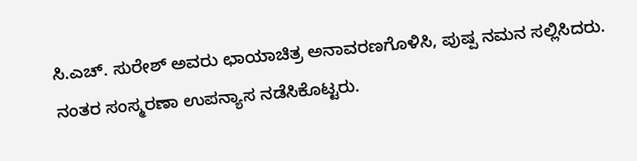ಸಿ.ಎಚ್. ಸುರೇಶ್ ಅವರು ಛಾಯಾಚಿತ್ರ ಅನಾವರಣಗೊಳಿಸಿ, ಪುಷ್ಪ ನಮನ ಸಲ್ಲಿಸಿದರು. ನಂತರ ಸಂಸ್ಮರಣಾ ಉಪನ್ಯಾಸ ನಡೆಸಿಕೊಟ್ಟರು.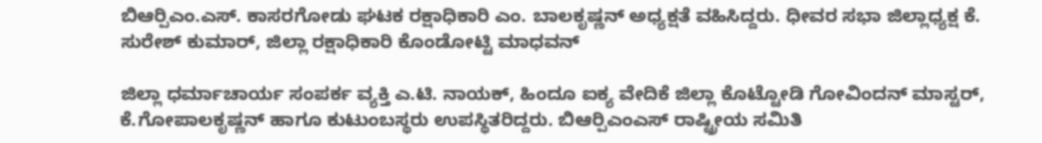ಬಿಆರ್‍ಪಿಎಂ.ಎಸ್. ಕಾಸರಗೋಡು ಘಟಕ ರಕ್ಷಾಧಿಕಾರಿ ಎಂ. ಬಾಲಕೃಷ್ಣನ್ ಅಧ್ಯಕ್ಷತೆ ವಹಿಸಿದ್ದರು. ಧೀವರ ಸಭಾ ಜಿಲ್ಲಾಧ್ಯಕ್ಷ ಕೆ. ಸುರೇಶ್ ಕುಮಾರ್, ಜಿಲ್ಲಾ ರಕ್ಷಾಧಿಕಾರಿ ಕೊಂಡೋಟ್ಟಿ ಮಾಧವನ್

ಜಿಲ್ಲಾ ಧರ್ಮಾಚಾರ್ಯ ಸಂಪರ್ಕ ವ್ಯಕ್ತಿ ಎ.ಟಿ. ನಾಯಕ್, ಹಿಂದೂ ಐಕ್ಯ ವೇದಿಕೆ ಜಿಲ್ಲಾ ಕೊಟ್ಟೋಡಿ ಗೋವಿಂದನ್ ಮಾಸ್ಟರ್, ಕೆ.ಗೋಪಾಲಕೃಷ್ಣನ್ ಹಾಗೂ ಕುಟುಂಬಸ್ಥರು ಉಪಸ್ಥಿತರಿದ್ದರು. ಬಿಆರ್‍ಪಿಎಂಎಸ್ ರಾಷ್ಟ್ರೀಯ ಸಮಿತಿ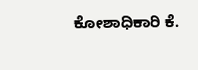ಕೋಶಾಧಿಕಾರಿ ಕೆ.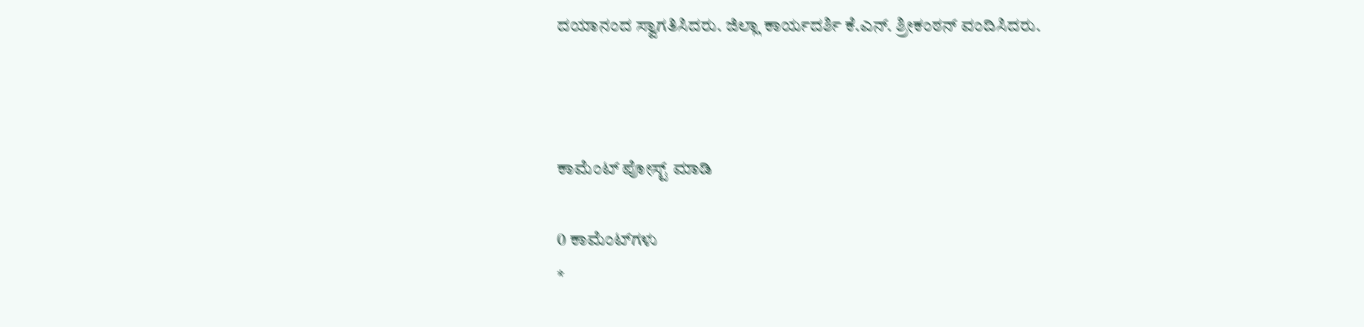ದಯಾನಂದ ಸ್ವಾಗತಿಸಿದರು. ಜಿಲ್ಲಾ ಕಾರ್ಯದರ್ಶಿ ಕೆ.ಎನ್. ಶ್ರೀಕಂಠನ್ ವಂದಿಸಿದರು.



ಕಾಮೆಂಟ್‌‌ ಪೋಸ್ಟ್‌ ಮಾಡಿ

0 ಕಾಮೆಂಟ್‌ಗಳು
*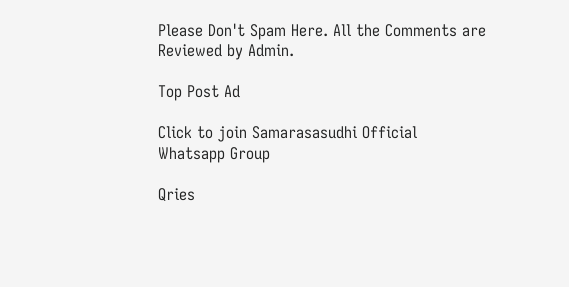Please Don't Spam Here. All the Comments are Reviewed by Admin.

Top Post Ad

Click to join Samarasasudhi Official Whatsapp Group

Qries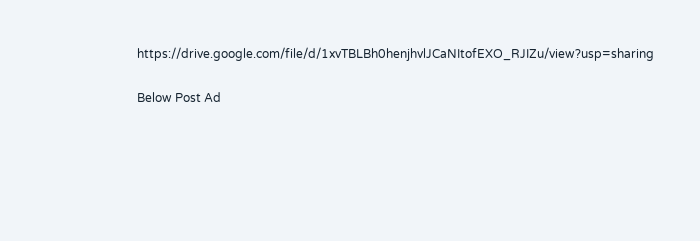https://drive.google.com/file/d/1xvTBLBh0henjhvlJCaNItofEXO_RJIZu/view?usp=sharing

Below Post Ad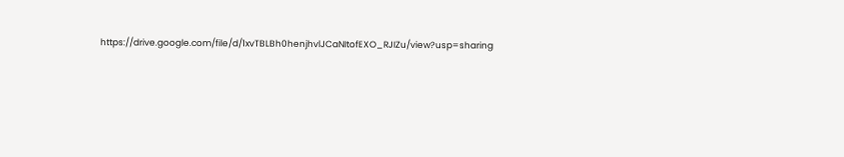https://drive.google.com/file/d/1xvTBLBh0henjhvlJCaNItofEXO_RJIZu/view?usp=sharing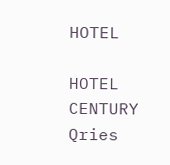HOTEL

HOTEL
CENTURY
Qries